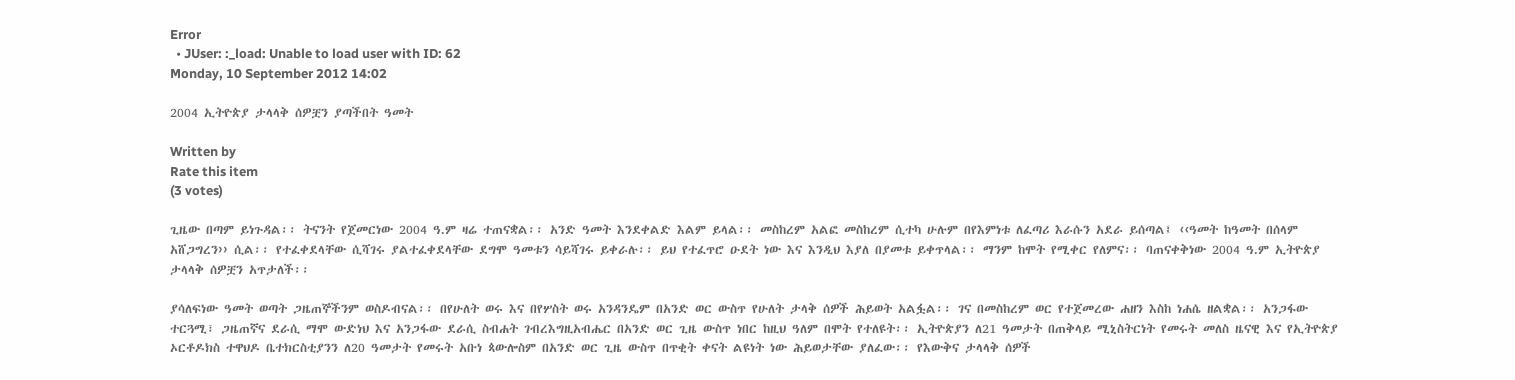Error
  • JUser: :_load: Unable to load user with ID: 62
Monday, 10 September 2012 14:02

2004 ኢትዮጵያ ታላላቅ ሰዎቿን ያጣችበት ዓመት

Written by
Rate this item
(3 votes)

ጊዜው በጣም ይነጉዳል፡፡ ትናንት የጀመርነው 2004 ዓ.ም ዛሬ ተጠናቋል፡፡ አንድ ዓመት እንደቀልድ እልም ይላል፡፡ መስከረም አልፎ መስከረም ሲተካ ሁሉም በየእምነቱ ለፈጣሪ እራሱን አደራ ይሰጣል፤ ‹‹ዓመት ከዓመት በሰላም አሸጋግረን›› ሲል፡፡ የተፈቀደላቸው ሲሻገሩ ያልተፈቀደላቸው ደግሞ ዓመቱን ሳይሻገሩ ይቀራሉ፡፡ ይህ የተፈጥሮ ዑደት ነው እና እንዲህ እያለ በያመቱ ይቀጥላል፡፡ ማንም ከሞት የሚቀር የለምና፡፡ ባጠናቀቅነው 2004 ዓ.ም ኢትዮጵያ ታላላቅ ሰዎቿን አጥታለች፡፡

ያሳለፍነው ዓመት ወጣት ጋዜጠኞችንም ወስዶብናል፡፡ በየሁለት ወሩ እና በየሦስት ወሩ አንዳንዴም በአንድ ወር ውስጥ የሁለት ታላቅ ሰዎች ሕይወት አልፏል፡፡ ገና በመስከረም ወር የተጀመረው ሐዘን እስከ ነሐሴ ዘልቋል፡፡ አንጋፋው ተርጓሚ፣ ጋዜጠኛና ደራሲ ማሞ ውድነህ እና አንጋፋው ደራሲ ስብሐት ገብረእግዚአብሔር በአንድ ወር ጊዜ ውስጥ ነበር ከዚህ ዓለም በሞት የተለዩት፡፡ ኢትዮጵያን ለ21 ዓመታት በጠቅላይ ሚኒስትርነት የመሩት መለስ ዜናዊ እና የኢትዮጵያ ኦርቶዶክስ ተዋህዶ ቤተክርስቲያንን ለ20 ዓመታት የመሩት አቡነ ጳውሎስም በአንድ ወር ጊዜ ውስጥ በጥቂት ቀናት ልዩነት ነው ሕይወታቸው ያለፈው፡፡ የእውቅና ታላላቅ ሰዎች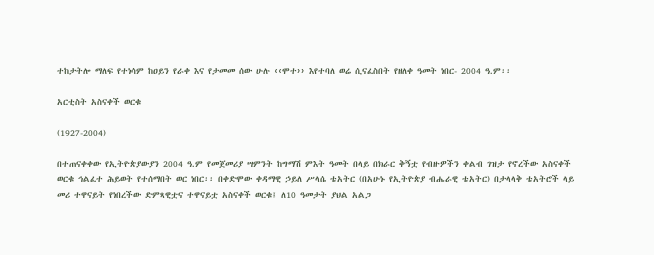ተከታትሎ ማለፍ የተነሳም ከዐይን የራቀ እና የታመመ ሰው ሁሉ ‹‹ሞተ›› እየተባለ ወሬ ሲናፈስበት የዘለቀ ዓመት ነበር- 2004 ዓ.ም፡፡

አርቲስት አስናቀች ወርቁ

(1927-2004)

በተጠናቀቀው የኢትዮጵያውያን 2004 ዓ.ም የመጀመሪያ ሣምንት ከግማሽ ምእት ዓመት በላይ በክራር ቅኝቷ የብዙዎችን ቀልብ ገዝታ የኖረችው አስናቀች ወርቁ ኅልፈተ ሕይወት የተሰማበት ወር ነበር፡፡ በቀድሞው ቀዳማዊ ኃይለ ሥላሴ ቴአትር (በአሁኑ የኢትዮጵያ ብሔራዊ ቴአትር) በታላላቅ ቴአትሮች ላይ መሪ ተዋናይት የነበረችው ድምጻዊቷና ተዋናይቷ አስናቀች ወርቁ፤ ለ10 ዓመታት ያህል አልጋ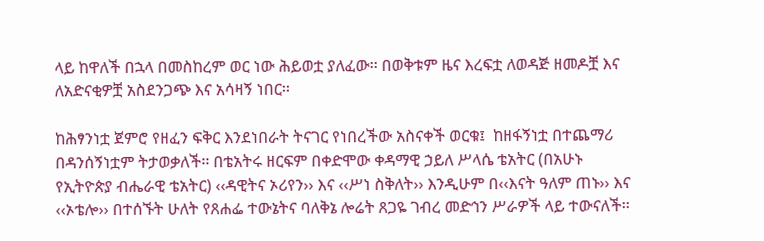ላይ ከዋለች በኋላ በመስከረም ወር ነው ሕይወቷ ያለፈው፡፡ በወቅቱም ዜና እረፍቷ ለወዳጅ ዘመዶቿ እና ለአድናቂዎቿ አስደንጋጭ እና አሳዛኝ ነበር፡፡

ከሕፃንነቷ ጀምሮ የዘፈን ፍቅር እንደነበራት ትናገር የነበረችው አስናቀች ወርቁ፤  ከዘፋኝነቷ በተጨማሪ በዳንሰኝነቷም ትታወቃለች፡፡ በቴአትሩ ዘርፍም በቀድሞው ቀዳማዊ ኃይለ ሥላሴ ቴአትር (በአሁኑ የኢትዮጵያ ብሔራዊ ቴአትር) ‹‹ዳዊትና ኦሪየን›› እና ‹‹ሥነ ስቅለት›› እንዲሁም በ‹‹እናት ዓለም ጠኑ›› እና ‹‹ኦቴሎ›› በተሰኙት ሁለት የጸሐፌ ተውኔትና ባለቅኔ ሎሬት ጸጋዬ ገብረ መድኅን ሥራዎች ላይ ተውናለች፡፡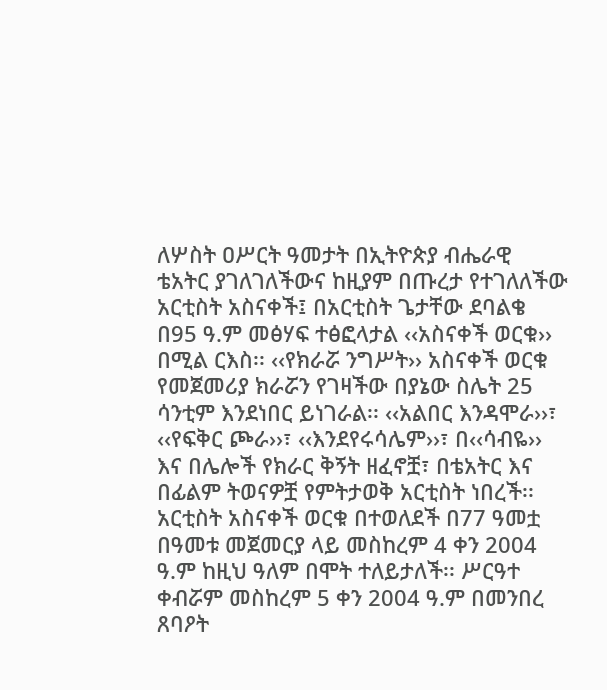ለሦስት ዐሥርት ዓመታት በኢትዮጵያ ብሔራዊ ቴአትር ያገለገለችውና ከዚያም በጡረታ የተገለለችው አርቲስት አስናቀች፤ በአርቲስት ጌታቸው ደባልቄ በ95 ዓ.ም መፅሃፍ ተፅፎላታል ‹‹አስናቀች ወርቁ›› በሚል ርእስ፡፡ ‹‹የክራሯ ንግሥት›› አስናቀች ወርቁ የመጀመሪያ ክራሯን የገዛችው በያኔው ስሌት 25 ሳንቲም እንደነበር ይነገራል፡፡ ‹‹አልበር እንዳሞራ››፣ ‹‹የፍቅር ጮራ››፣ ‹‹እንደየሩሳሌም››፣ በ‹‹ሳብዬ›› እና በሌሎች የክራር ቅኝት ዘፈኖቿ፣ በቴአትር እና በፊልም ትወናዎቿ የምትታወቅ አርቲስት ነበረች፡፡ አርቲስት አስናቀች ወርቁ በተወለደች በ77 ዓመቷ በዓመቱ መጀመርያ ላይ መስከረም 4 ቀን 2004 ዓ.ም ከዚህ ዓለም በሞት ተለይታለች፡፡ ሥርዓተ ቀብሯም መስከረም 5 ቀን 2004 ዓ.ም በመንበረ ጸባዖት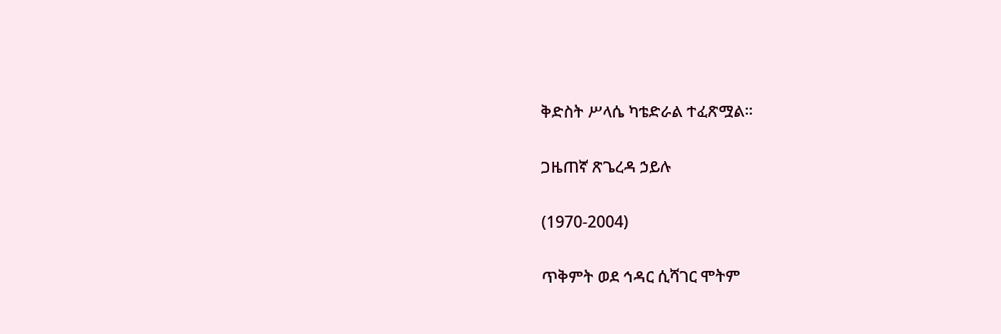ቅድስት ሥላሴ ካቴድራል ተፈጽሟል፡፡

ጋዜጠኛ ጽጌረዳ ኃይሉ

(1970-2004)

ጥቅምት ወደ ኅዳር ሲሻገር ሞትም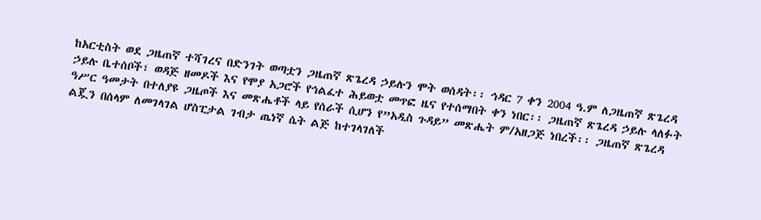ከአርቲስት ወደ ጋዜጠኛ ተሻገረና በድንገት ወጣቷን ጋዜጠኛ ጽጌረዳ ኃይሉን ሞት ወሰዳት፡፡ ኅዳር 7 ቀን 2004 ዓ.ም ለጋዜጠኛ ጽጌረዳ ኃይሉ ቤተሰቦች፣ ወዳጅ ዘመዶች እና የሞያ አጋሮች የኅልፈተ ሕይወቷ መጥፎ ዜና የተሰማበት ቀን ነበር፡፡ ጋዜጠኛ ጽጌረዳ ኃይሉ ላለፉት ዓሥር ዓመታት በተለያዩ ጋዜጦች እና መጽሔቶች ላይ የሰራች ሲሆን የ”አዲስ ጉዳይ” መጽሔት ም/አዘጋጅ ነበረች፡፡ ጋዜጠኛ ጽጌረዳ ልጇን በሰላም ለመገላገል ሆስፒታል ገብታ ጤነኛ ሴት ልጅ ከተገላገለች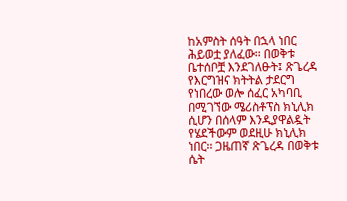ከአምስት ሰዓት በኋላ ነበር ሕይወቷ ያለፈው፡፡ በወቅቱ ቤተሰቦቿ እንደገለፁት፤ ጽጌረዳ የእርግዝና ክትትል ታደርግ የነበረው ወሎ ሰፈር አካባቢ በሚገኘው ሜሪስቶፕስ ክኒሊክ ሲሆን በሰላም እንዲያዋልዷት የሄደችውም ወደዚሁ ክኒሊክ ነበር፡፡ ጋዜጠኛ ጽጌረዳ በወቅቱ ሴት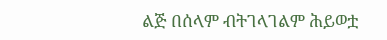ልጅ በሰላም ብትገላገልም ሕይወቷ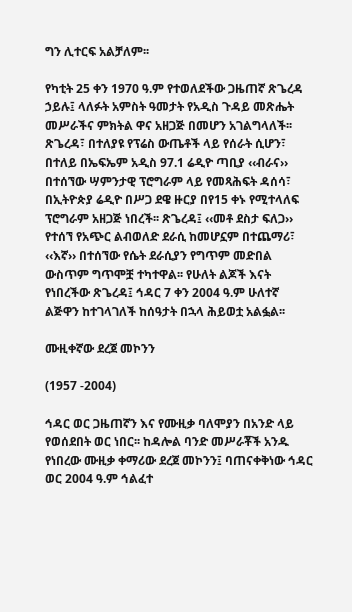ግን ሊተርፍ አልቻለም፡፡

የካቲት 25 ቀን 1970 ዓ.ም የተወለደችው ጋዜጠኛ ጽጌረዳ ኃይሉ፤ ላለፉት አምስት ዓመታት የአዲስ ጉዳይ መጽሔት መሥራችና ምክትል ዋና አዘጋጅ በመሆን አገልግላለች፡፡ ጽጌረዳ፣ በተለያዩ የፕሬስ ውጤቶች ላይ የሰራት ሲሆን፣ በተለይ በኤፍኤም አዲስ 97.1 ሬዲዮ ጣቢያ ‹‹ብራና›› በተሰኘው ሣምንታዊ ፕሮግራም ላይ የመጻሕፍት ዳሰሳ፣ በኢትዮጵያ ሬዲዮ በሥጋ ደዌ ዙርያ በየ15 ቀኑ የሚተላለፍ ፕሮግራም አዘጋጅ ነበረች፡፡ ጽጌረዳ፤ ‹‹መቶ ደስታ ፍለጋ›› የተሰኘ የአጭር ልብወለድ ደራሲ ከመሆኗም በተጨማሪ፣ ‹‹እኛ›› በተሰኘው የሴት ደራሲያን የግጥም መድበል ውስጥም ግጥሞቿ ተካተዋል፡፡ የሁለት ልጆች እናት የነበረችው ጽጌረዳ፤ ኅዳር 7 ቀን 2004 ዓ.ም ሁለተኛ ልጅዋን ከተገላገለች ከሰዓታት በኋላ ሕይወቷ አልፏል፡፡

ሙዚቀኛው ደረጀ መኮንን

(1957 -2004)

ኅዳር ወር ጋዜጠኛን እና የሙዚቃ ባለሞያን በአንድ ላይ የወሰደበት ወር ነበር፡፡ ከዳሎል ባንድ መሥራቾች አንዱ የነበረው ሙዚቃ ቀማሪው ደረጀ መኮንን፤ ባጠናቀቅነው ኅዳር ወር 2004 ዓ.ም ኅልፈተ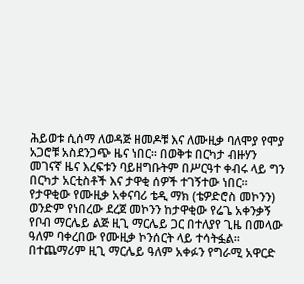ሕይወቱ ሲሰማ ለወዳጅ ዘመዶቹ እና ለሙዚቃ ባለሞያ የሞያ አጋሮቹ አስደንጋጭ ዜና ነበር፡፡ በወቅቱ በርካታ ብዙሃን መገናኛ ዜና እረፍቱን ባይዘግቡትም በሥርዓተ ቀብሩ ላይ ግን በርካታ አርቲስቶች እና ታዋቂ ሰዎች ተገኝተው ነበር፡፡ የታዋቂው የሙዚቃ አቀናባሪ ቴዲ ማክ (ቴዎድሮስ መኮንን) ወንድም የነበረው ደረጀ መኮንን ከታዋቂው የሬጌ አቀንቃኝ የቦብ ማርሌይ ልጅ ዚጊ ማርሌይ ጋር በተለያየ ጊዜ በመላው ዓለም ባቀረበው የሙዚቃ ኮንሰርት ላይ ተሳትፏል፡፡ በተጨማሪም ዚጊ ማርሌይ ዓለም አቀፉን የግራሚ አዋርድ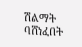ሽልማት ባሸነፈበት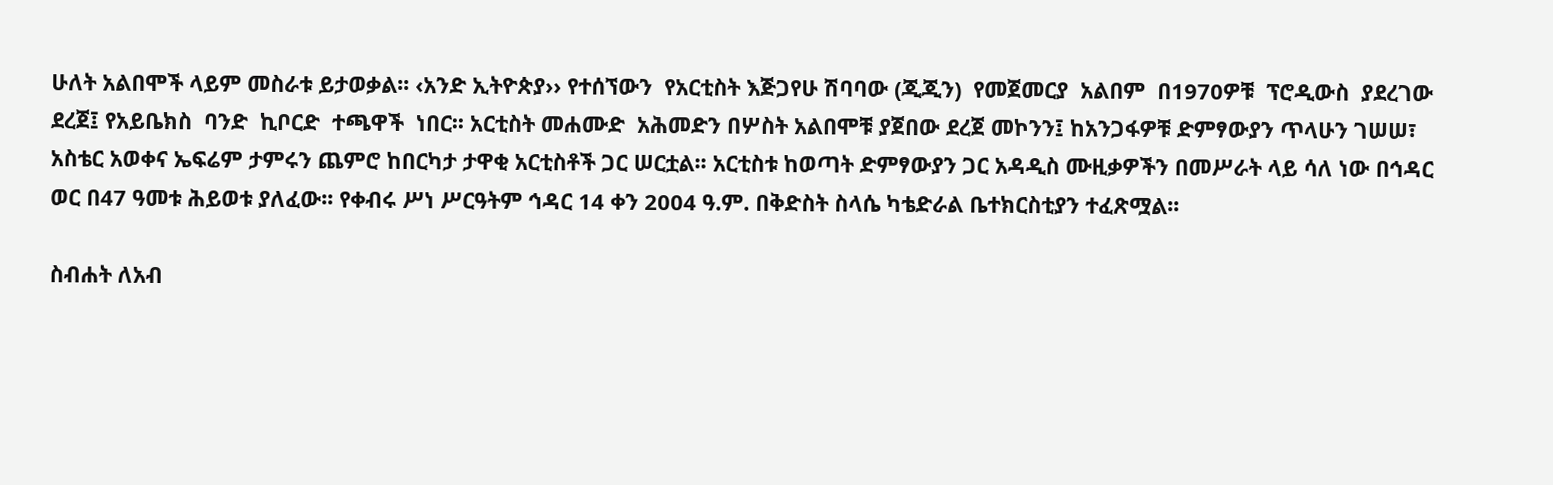ሁለት አልበሞች ላይም መስራቱ ይታወቃል፡፡ ‹አንድ ኢትዮጵያ›› የተሰኘውን  የአርቲስት እጅጋየሁ ሽባባው (ጂጂን)  የመጀመርያ  አልበም  በ1970ዎቹ  ፕሮዲውስ  ያደረገው  ደረጀ፤ የአይቤክስ  ባንድ  ኪቦርድ  ተጫዋች  ነበር፡፡ አርቲስት መሐሙድ  አሕመድን በሦስት አልበሞቹ ያጀበው ደረጀ መኮንን፤ ከአንጋፋዎቹ ድምፃውያን ጥላሁን ገሠሠ፣  አስቴር አወቀና ኤፍሬም ታምሩን ጨምሮ ከበርካታ ታዋቂ አርቲስቶች ጋር ሠርቷል፡፡ አርቲስቱ ከወጣት ድምፃውያን ጋር አዳዲስ ሙዚቃዎችን በመሥራት ላይ ሳለ ነው በኅዳር ወር በ47 ዓመቱ ሕይወቱ ያለፈው፡፡ የቀብሩ ሥነ ሥርዓትም ኅዳር 14 ቀን 2004 ዓ.ም. በቅድስት ስላሴ ካቴድራል ቤተክርስቲያን ተፈጽሟል፡፡

ስብሐት ለአብ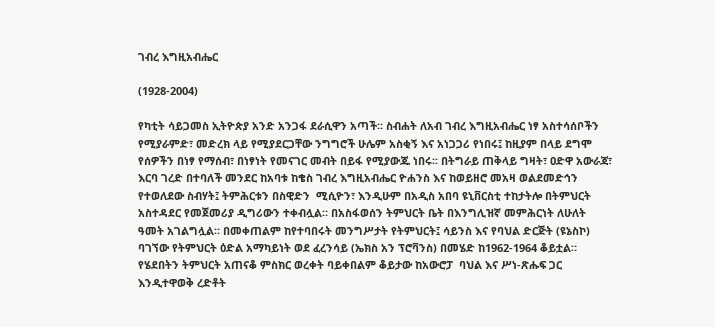ገብረ እግዚአብሔር

(1928-2004)

የካቲት ሳይጋመስ ኢትዮጵያ አንድ አንጋፋ ደራሲዋን አጣች፡፡ ስብሐት ለአብ ገብረ እግዚአብሔር ነፃ አስተሳሰቦችን የሚያራምድ፣ መድረክ ላይ የሚያደርጋቸው ንግግሮች ሁሌም አስቂኝ እና አነጋጋሪ የነበሩ፤ ከዚያም በላይ ደግሞ የሰዎችን በነፃ የማሰብ፣ በነፃነት የመናገር መብት በይፋ የሚያውጁ ነበሩ፡፡ በትግራይ ጠቅላይ ግዛት፣ ዐድዋ አውራጃ፣ እርባ ገረድ በተባለች መንደር ከአባቱ ከቄስ ገብረ እግዚአብሔር ዮሐንስ እና ከወይዘሮ መአዛ ወልደመድኅን የተወለደው ስብሃት፤ ትምሕርቱን በስዊድን  ሚሲዮን፣ እንዲሁም በአዲስ አበባ ዩኒቨርስቲ ተከታትሎ በትምህርት አስተዳደር የመጀመሪያ ዲግሪውን ተቀብሏል። በአስፋወሰን ትምህርት ቤት በእንግሊዝኛ መምሕርነት ለሁለት ዓመት አገልግሏል። በመቀጠልም ከየተባበሩት መንግሥታት የትምህርት፤ ሳይንስ እና የባህል ድርጅት (ዩኔስኮ) ባገኘው የትምህርት ዕድል አማካይነት ወደ ፈረንሳይ (ኤክስ አን ፕሮቫንስ) በመሄድ ከ1962-1964 ቆይቷል። የሄደበትን ትምህርት አጠናቆ ምስክር ወረቀት ባይቀበልም ቆይታው ከአውሮፓ  ባህል እና ሥነ-ጽሑፍ ጋር እንዲተዋወቅ ረድቶት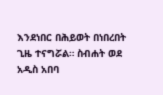እንደነበር በሕይወት በነበረበት ጊዜ ተናግሯል። ስብሐት ወደ አዲስ አበባ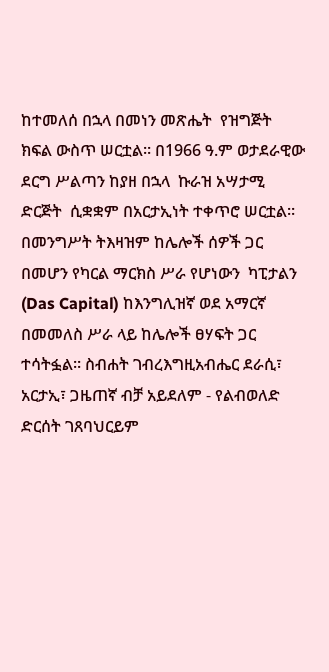ከተመለሰ በኋላ በመነን መጽሔት  የዝግጅት ክፍል ውስጥ ሠርቷል። በ1966 ዓ.ም ወታደራዊው ደርግ ሥልጣን ከያዘ በኋላ  ኩራዝ አሣታሚ ድርጅት  ሲቋቋም በአርታኢነት ተቀጥሮ ሠርቷል። በመንግሥት ትእዛዝም ከሌሎች ሰዎች ጋር በመሆን የካርል ማርክስ ሥራ የሆነውን  ካፒታልን (Das Capital) ከእንግሊዝኛ ወደ አማርኛ  በመመለስ ሥራ ላይ ከሌሎች ፀሃፍት ጋር ተሳትፏል። ስብሐት ገብረእግዚአብሔር ደራሲ፣ አርታኢ፣ ጋዜጠኛ ብቻ አይደለም - የልብወለድ ድርሰት ገጸባህርይም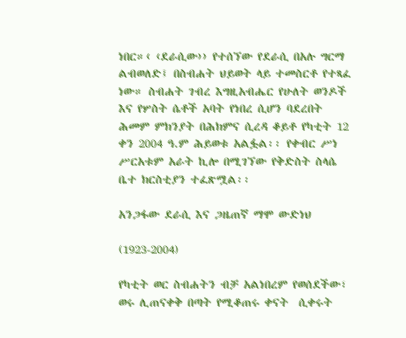ነበር።‹ ‹ደራሲው›› የተሰኘው የደራሲ በአሉ ግርማ  ልብወለድ፤ በስብሐት ህይወት ላይ ተመስርቶ የተጻፈ ነው። ስብሐት ገብረ እግዚአብሔር የሁለት ወንዶች እና የሦስት ሴቶች አባት የነበረ ሲሆን ባደረበት ሕመም ምክንያት በሕክምና ሲረዳ ቆይቶ የካቲት 12 ቀን 2004 ዓ.ም ሕይወቱ አልፏል፡፡ የቀብር ሥነ ሥርአቱም አራት ኪሎ በሚገኘው የቅድስት ስላሴ ቤተ ክርስቲያን ተፈጽሟል፡፡

አንጋፋው ደራሲ እና ጋዜጠኛ ማሞ ውድነህ

(1923-2004)

የካቲት ወር ስብሐትን ብቻ አልነበረም የወሰደችው፣ ወሩ ሊጠናቀቅ በጣት የሚቆጠሩ ቀናት  ሲቀሩት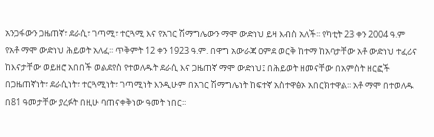አንጋፋውን ጋዜጠኛ፣ ደራሲ፣ ገጣሚ፣ ተርጓሚ እና የአገር ሽማግሌውን ማሞ ውድነህ ይዛ እብስ አለች፡፡ የካቲት 23 ቀን 2004 ዓ.ም የአቶ ማሞ ውድነህ ሕይወት አለፈ፡፡ ጥቅምት 12 ቀን 1923 ዓ.ም. በዋግ አውራጃ ዐምደ ወርቅ ከተማ ከአባታቸው አቶ ውድነህ ተፈሪና ከእናታቸው ወይዘሮ አበበች ወልደየስ የተወለዱት ደራሲ እና ጋዜጠኛ ማሞ ውድነህ፤ በሕይወት ዘመናቸው በአምስት ዘርፎች በጋዜጠኛነት፣ ደራሲነት፣ ተርጓሚነት፣ ገጣሚነት እንዲሁም በአገር ሽማግሌነት ከፍተኛ አስተዋፅኦ አበርክተዋል፡፡ አቶ ማሞ በተወለዱ በ81 ዓመታቸው ያረፉት በዚሁ ባጠናቀቅነው ዓመት ነበር፡፡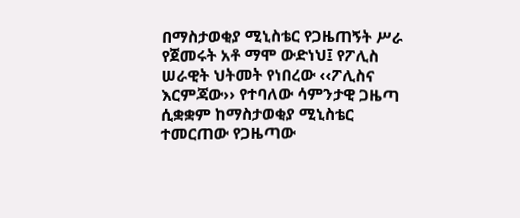በማስታወቂያ ሚኒስቴር የጋዜጠኝት ሥራ የጀመሩት አቶ ማሞ ውድነህ፤ የፖሊስ ሠራዊት ህትመት የነበረው ‹‹ፖሊስና እርምጃው›› የተባለው ሳምንታዊ ጋዜጣ ሲቋቋም ከማስታወቂያ ሚኒስቴር ተመርጠው የጋዜጣው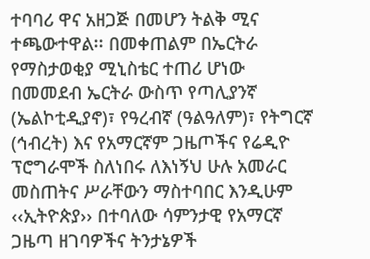ተባባሪ ዋና አዘጋጅ በመሆን ትልቅ ሚና ተጫውተዋል፡፡ በመቀጠልም በኤርትራ የማስታወቂያ ሚኒስቴር ተጠሪ ሆነው በመመደብ ኤርትራ ውስጥ የጣሊያንኛ (ኤልኮቲዲያኖ)፣ የዓረብኛ (ዓልዓለም)፣ የትግርኛ (ኅብረት) እና የአማርኛም ጋዜጦችና የሬዲዮ ፕሮግራሞች ስለነበሩ ለእነኝህ ሁሉ አመራር መስጠትና ሥራቸውን ማስተባበር እንዲሁም ‹‹ኢትዮጵያ›› በተባለው ሳምንታዊ የአማርኛ ጋዜጣ ዘገባዎችና ትንታኔዎች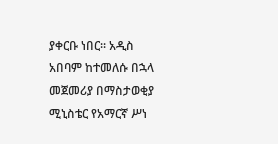ያቀርቡ ነበር፡፡ አዲስ አበባም ከተመለሱ በኋላ መጀመሪያ በማስታወቂያ ሚኒስቴር የአማርኛ ሥነ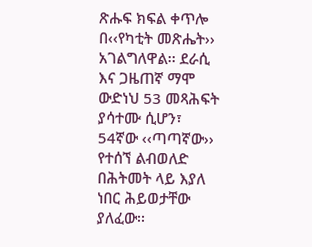ጽሑፍ ክፍል ቀጥሎ በ‹‹የካቲት መጽሔት›› አገልግለዋል፡፡ ደራሲ እና ጋዜጠኛ ማሞ ውድነህ 53 መጻሕፍት ያሳተሙ ሲሆን፣ 54ኛው ‹‹ጣጣኛው›› የተሰኘ ልብወለድ በሕትመት ላይ እያለ ነበር ሕይወታቸው ያለፈው፡፡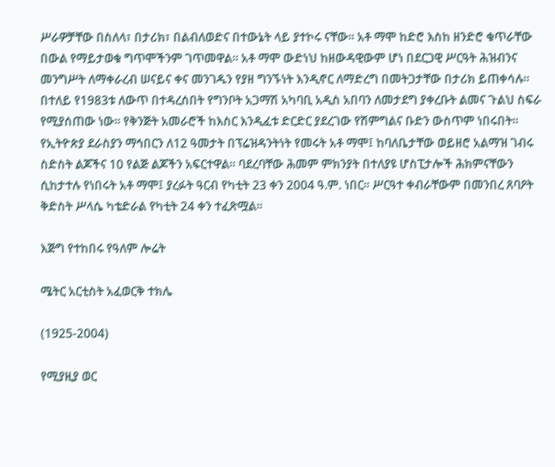ሥራዎቻቸው በስለላ፣ በታሪክ፣ በልብለወድና በተውኔት ላይ ያተኮሩ ናቸው፡፡ አቶ ማሞ ከድሮ እስከ ዘንድሮ ቁጥራቸው በውል የማይታወቁ ግጥሞችንም ገጥመዋል፡፡ አቶ ማሞ ውድነህ ከዘውዳዊውም ሆነ በደርጋዊ ሥርዓት ሕዝብንና መንግሥት ለማቀራረብ ሠናይና ቀና መንገዱን የያዘ ግንኙነት እንዲኖር ለማድረግ በመትጋታቸው በታሪክ ይጠቀሳሉ፡፡ በተለይ የ1983ቱ ለውጥ በተዳረሰበት የግንቦት አጋማሽ አካባቢ አዲስ አበባን ለመታደግ ያቀረቡት ልመና ጉልህ ስፍራ የሚያሰጠው ነው፡፡ የቅንጅት አመራሮች ከእስር እንዲፈቱ ድርድር ያደረገው የሽምግልና ቡድን ውስጥም ነበሩበት፡፡ የኢትዮጵያ ደራስያን ማኅበርን ለ12 ዓመታት በፕሬዝዳንትነት የመሩት አቶ ማሞ፤ ከባለቤታቸው ወይዘሮ አልማዝ ገብሩ ስድስት ልጆችና 10 የልጅ ልጆችን አፍርተዋል፡፡ ባደረባቸው ሕመም ምክንያት በተለያዩ ሆስፒታሎች ሕክምናቸውን ሲከታተሉ የነበሩት አቶ ማሞ፤ ያረፉት ዓርብ የካቲት 23 ቀን 2004 ዓ.ም. ነበር፡፡ ሥርዓተ ቀብራቸውም በመንበረ ጸባዖት ቅድስት ሥላሴ ካቴድራል የካቲት 24 ቀን ተፈጽሟል፡፡

እጅግ የተከበሩ የዓለም ሎሬት

ሜትር አርቲስት አፈወርቅ ተክሌ

(1925-2004)

የሚያዚያ ወር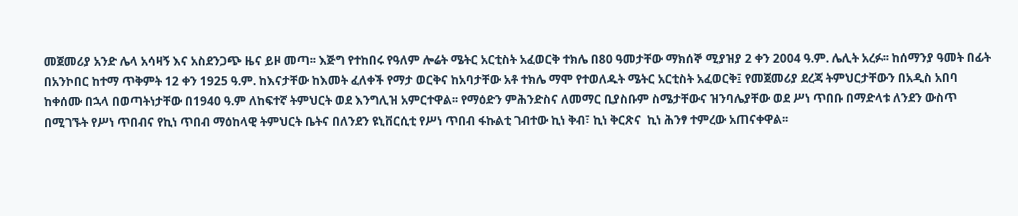መጀመሪያ አንድ ሌላ አሳዛኝ እና አስደንጋጭ ዜና ይዞ መጣ፡፡ እጅግ የተከበሩ የዓለም ሎሬት ሜትር አርቲስት አፈወርቅ ተክሌ በ80 ዓመታቸው ማክሰኞ ሚያዝያ 2 ቀን 2004 ዓ.ም. ሌሊት አረፉ፡፡ ከሰማንያ ዓመት በፊት በአንኮበር ከተማ ጥቅምት 12 ቀን 1925 ዓ.ም. ከእናታቸው ከእመት ፈለቀች የማታ ወርቅና ከአባታቸው አቶ ተክሌ ማሞ የተወለዱት ሜትር አርቲስት አፈወርቅ፤ የመጀመሪያ ደረጃ ትምህርታቸውን በአዲስ አበባ ከቀሰሙ በኋላ በወጣትነታቸው በ1940 ዓ.ም ለከፍተኛ ትምህርት ወደ እንግሊዝ አምርተዋል፡፡ የማዕድን ምሕንድስና ለመማር ቢያስቡም ስሜታቸውና ዝንባሌያቸው ወደ ሥነ ጥበቡ በማድላቱ ለንደን ውስጥ በሚገኙት የሥነ ጥበብና የኪነ ጥበብ ማዕከላዊ ትምህርት ቤትና በለንደን ዩኒቨርሲቲ የሥነ ጥበብ ፋኩልቲ ገብተው ኪነ ቅብ፣ ኪነ ቅርጽና  ኪነ ሕንፃ ተምረው አጠናቀዋል፡፡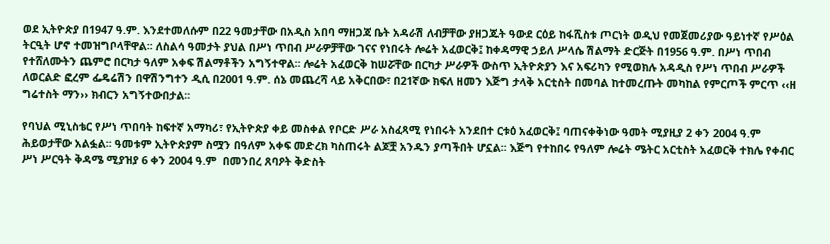ወደ ኢትዮጵያ በ1947 ዓ.ም. እንደተመለሱም በ22 ዓመታቸው በአዲስ አበባ ማዘጋጃ ቤት አዳራሽ ለብቻቸው ያዘጋጁት ዓውደ ርዕይ ከፋሺስቱ ጦርነት ወዲህ የመጀመሪያው ዓይነተኛ የሥዕል ትርዒት ሆኖ ተመዝግቦላቸዋል፡፡ ለስልሳ ዓመታት ያህል በሥነ ጥበብ ሥራዎቻቸው ገናና የነበሩት ሎሬት አፈወርቅ፤ ከቀዳማዊ ኃይለ ሥላሴ ሽልማት ድርጅት በ1956 ዓ.ም. በሥነ ጥበብ የተሸለሙትን ጨምሮ በርካታ ዓለም አቀፍ ሽልማቶችን አግኝተዋል፡፡ ሎሬት አፈወርቅ ከሠሯቸው በርካታ ሥራዎች ውስጥ ኢትዮጵያን እና አፍሪካን የሚወክሉ አዳዲስ የሥነ ጥበብ ሥራዎች ለወርልድ ፎረም ፌዴሬሽን በዋሽንግተን ዲሲ በ2001 ዓ.ም. ሰኔ መጨረሻ ላይ አቅርበው፣ በ21ኛው ክፍለ ዘመን እጅግ ታላቅ አርቲስት በመባል ከተመረጡት መካከል የምርጦች ምርጥ ‹‹ዘ ግሬተስት ማን›› ክብርን አግኝተውበታል፡፡

የባህል ሚኒስቴር የሥነ ጥበባት ከፍተኛ አማካሪ፣ የኢትዮጵያ ቀይ መስቀል የቦርድ ሥራ አስፈጻሚ የነበሩት አንደበተ ርቱዕ አፈወርቅ፤ ባጠናቀቅነው ዓመት ሚያዚያ 2 ቀን 2004 ዓ.ም ሕይወታቸው አልፏል፡፡ ዓመቱም ኢትዮጵያም ስሟን በዓለም አቀፍ መድረክ ካስጠሩት ልጆቿ አንዱን ያጣችበት ሆኗል፡፡ እጅግ የተከበሩ የዓለም ሎሬት ሜትር አርቲስት አፈወርቅ ተክሌ የቀብር ሥነ ሥርዓት ቅዳሜ ሚያዝያ 6 ቀን 2004 ዓ.ም  በመንበረ ጸባዖት ቅድስት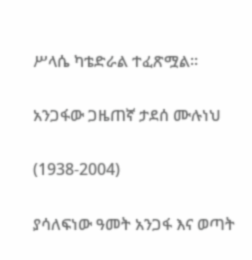ሥላሴ ካቴድራል ተፈጽሟል፡፡

አንጋፋው ጋዜጠኛ ታደሰ ሙሉነህ

(1938-2004)

ያሳለፍነው ዓመት አንጋፋ እና ወጣት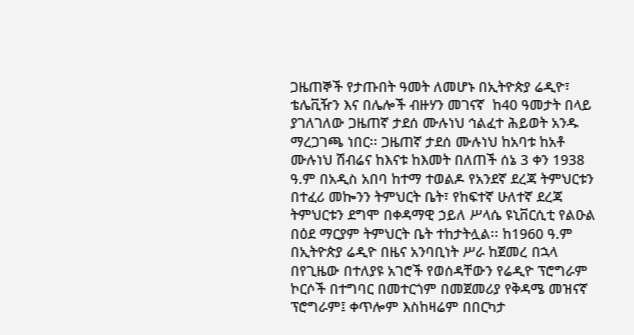ጋዜጠኞች የታጡበት ዓመት ለመሆኑ በኢትዮጵያ ሬዲዮ፣ ቴሌቪዥን እና በሌሎች ብዙሃን መገናኛ  ከ40 ዓመታት በላይ ያገለገለው ጋዜጠኛ ታደሰ ሙሉነህ ኅልፈተ ሕይወት አንዱ ማረጋገጫ ነበር፡፡ ጋዜጠኛ ታደሰ ሙሉነህ ከአባቱ ከአቶ ሙሉነህ ሽብሬና ከእናቱ ከእመት በለጠች ሰኔ 3 ቀን 1938 ዓ.ም በአዲስ አበባ ከተማ ተወልዶ የአንደኛ ደረጃ ትምህርቱን በተፈሪ መኰንን ትምህርት ቤት፣ የከፍተኛ ሁለተኛ ደረጃ ትምህርቱን ደግሞ በቀዳማዊ ኃይለ ሥላሴ ዩኒቨርሲቲ የልዑል በዕደ ማርያም ትምህርት ቤት ተከታትሏል፡፡ ከ1960 ዓ.ም በኢትዮጵያ ሬዲዮ በዜና አንባቢነት ሥራ ከጀመረ በኋላ  በየጊዜው በተለያዩ አገሮች የወሰዳቸውን የሬዲዮ ፕሮግራም ኮርሶች በተግባር በመተርጎም በመጀመሪያ የቅዳሜ መዝናኛ ፕሮግራም፤ ቀጥሎም እስከዛሬም በበርካታ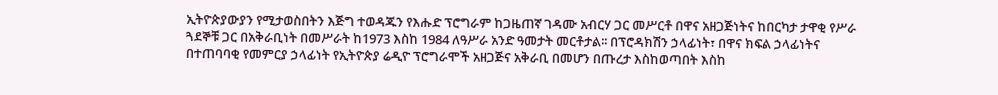ኢትዮጵያውያን የሚታወስበትን እጅግ ተወዳጁን የእሑድ ፕሮግራም ከጋዜጠኛ ገዳሙ አብርሃ ጋር መሥርቶ በዋና አዘጋጅነትና ከበርካታ ታዋቂ የሥራ ጓደኞቹ ጋር በአቅራቢነት በመሥራት ከ1973 እስከ 1984 ለዓሥራ አንድ ዓመታት መርቶታል፡፡ በፕሮዳክሽን ኃላፊነት፣ በዋና ክፍል ኃላፊነትና በተጠባባቂ የመምርያ ኃላፊነት የኢትዮጵያ ሬዲዮ ፕሮግራሞች አዘጋጅና አቅራቢ በመሆን በጡረታ እስከወጣበት እስከ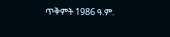ጥቅምት 1986 ዓ.ም.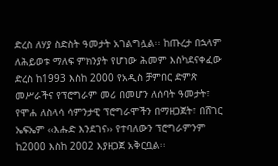ድረስ ለሃያ ስድስት ዓመታት አገልግሏል፡፡ ከጡረታ በኋላም ለሕይወቱ ማለፍ ምክንያት የሆነው ሕመም እስካደናቀፈው ድረስ ከ1993 እስከ 2000 የአዲስ ቻምበር ድምጽ መሥራችና የፕሮግራም መሪ በመሆን ለሰባት ዓመታት፣ የሞሐ ለስላሳ ሳምንታዊ ፕሮግራሞችን በማዘጋጀት፣ በሸገር ኤፍኤም ‹‹እሑድ እንደገና›› የተባለውን ፕሮግራምንም ከ2000 እስከ 2002 እያዘጋጀ አቅርቧል፡፡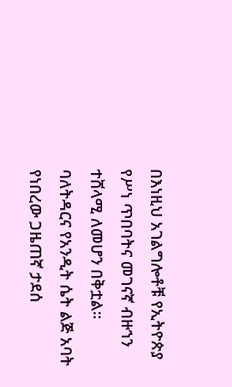በእነዚህ አገልግሎቶቹ የኢትዮጵያ የሥነ ጥበባትና መገናኛ ብዙኀን ተሸላሚ ለመሆን በቅቷል፡፡ ባለትዳርና የአንዲት ሴት ልጅ አባት የነበረው ጋዜጠኛ ታደሰ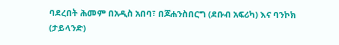ባደረበት ሕመም በአዲስ አበባ፣ በጆሐንስበርግ (ደቡብ አፍሪካ) እና ባንኮክ (ታይላንድ)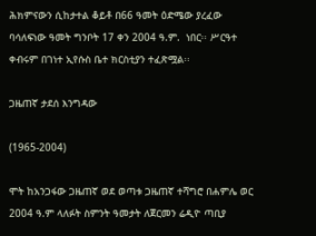ሕክምናውን ሲከታተል ቆይቶ በ66 ዓመት ዕድሜው ያረፈው ባሳለፍነው ዓመት ግንቦት 17 ቀን 2004 ዓ.ም.  ነበር፡፡ ሥርዓተ ቀብሩም በገነተ ኢየሱስ ቤተ ክርስቲያን ተፈጽሟል፡፡

ጋዜጠኛ ታደሰ እንግዳው

(1965-2004)

ሞት ከአንጋፋው ጋዜጠኛ ወደ ወጣቱ ጋዜጠኛ ተሻግሮ በሐምሌ ወር 2004 ዓ.ም ላለፉት ስምንት ዓመታት ለጀርመን ሬዲዮ ጣቢያ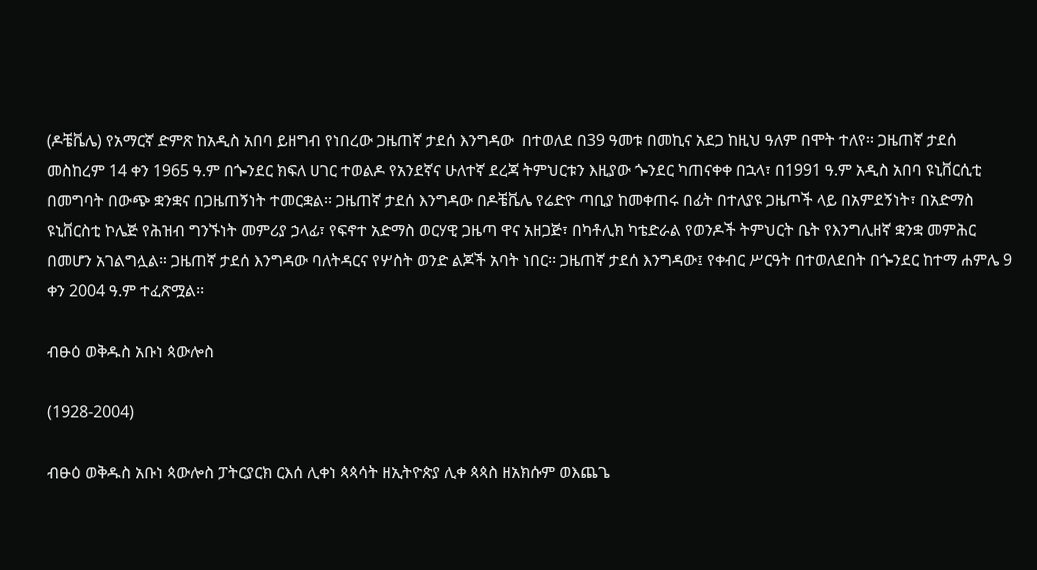(ዶቼቬሌ) የአማርኛ ድምጽ ከአዲስ አበባ ይዘግብ የነበረው ጋዜጠኛ ታደሰ እንግዳው  በተወለደ በ39 ዓመቱ በመኪና አደጋ ከዚህ ዓለም በሞት ተለየ፡፡ ጋዜጠኛ ታደሰ መስከረም 14 ቀን 1965 ዓ.ም በጐንደር ክፍለ ሀገር ተወልዶ የአንደኛና ሁለተኛ ደረጃ ትምህርቱን እዚያው ጐንደር ካጠናቀቀ በኋላ፣ በ1991 ዓ.ም አዲስ አበባ ዩኒቨርሲቲ በመግባት በውጭ ቋንቋና በጋዜጠኝነት ተመርቋል፡፡ ጋዜጠኛ ታደሰ እንግዳው በዶቼቬሌ የሬድዮ ጣቢያ ከመቀጠሩ በፊት በተለያዩ ጋዜጦች ላይ በአምደኝነት፣ በአድማስ ዩኒቨርስቲ ኮሌጅ የሕዝብ ግንኙነት መምሪያ ኃላፊ፣ የፍኖተ አድማስ ወርሃዊ ጋዜጣ ዋና አዘጋጅ፣ በካቶሊክ ካቴድራል የወንዶች ትምህርት ቤት የእንግሊዘኛ ቋንቋ መምሕር በመሆን አገልግሏል። ጋዜጠኛ ታደሰ እንግዳው ባለትዳርና የሦስት ወንድ ልጆች አባት ነበር፡፡ ጋዜጠኛ ታደሰ እንግዳው፤ የቀብር ሥርዓት በተወለደበት በጐንደር ከተማ ሐምሌ 9 ቀን 2004 ዓ.ም ተፈጽሟል፡፡

ብፁዕ ወቅዱስ አቡነ ጳውሎስ

(1928-2004)

ብፁዕ ወቅዱስ አቡነ ጳውሎስ ፓትርያርክ ርእሰ ሊቀነ ጳጳሳት ዘኢትዮጵያ ሊቀ ጳጳስ ዘአክሱም ወእጨጌ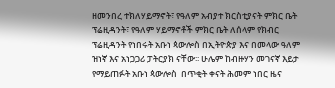ዘመንበረ ተክለሃይማኖት፣ የዓለም አብያተ ክርስቲያናት ምክር ቤት ፕሬዚዳንት፣ የዓለም ሃይማኖቶች ምክር ቤት ለሰላም የክብር ፕሬዚዳንት የነበሩት አቡነ ጳውሎስ በኢትዮጵያ እና በመላው ዓለም ዝነኛ እና አነጋጋሪ ፓትርያክ ናቸው፡፡ ሁሌም ከብዙሃን መገናኛ እይታ የማይጠፉት አቡነ ጳውሎስ  በጥቂት ቀናት ሕመም ነበር ዜና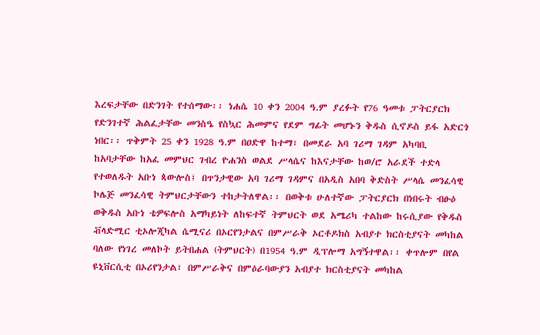እረፍታቸው በድንገት የተሰማው፡፡ ነሐሴ 10 ቀን 2004 ዓ.ም ያረፉት የ76 ዓመቱ ፓትርያርክ የድንገተኛ ሕልፈታቸው መንስዔ የስኳር ሕመምና የደም ግፊት መሆኑን ቅዱስ ሲኖዶስ ይፋ አድርጎ ነበር፡፡ ጥቅምት 25 ቀን 1928 ዓ.ም በዐድዋ ከተማ፣ በመደራ አባ ገሪማ ገዳም አካባቢ ከአባታቸው ከአፈ መምህር ገብረ ዮሐንስ ወልደ ሥላሴና ከእናታቸው ከወ/ሮ አራደች ተድላ የተወለዱት አቡነ ጳውሎስ፤ በጥንታዊው አባ ገሪማ ገዳምና በአዲስ አበባ ቅድስት ሥላሴ መንፈሳዊ ኮሌጅ መንፈሳዊ ትምህርታቸውን ተከታትለዋል፡፡ በወቅቱ ሁለተኛው ፓትርያርክ በነበሩት ብፁዕ ወቅዱስ አቡነ ቴዎፍሎስ አማካይነት ለከፍተኛ ትምህርት ወደ አሜሪካ ተልከው ከሩሲያው የቅዱስ ቭላድሚር ቲኦሎጂካል ሴሚናሪ በኦርየንታልና በምሥራቅ ኦርቶዶክስ አብያተ ክርስቲያናት መካከል ባለው የነገረ መለኮት ይትበሐል (ትምህርት) በ1954 ዓ.ም ዲፕሎማ አግኝተዋል፡፡ ቀጥሎም በየል ዩኒቨርሲቲ በኦሪየንታል፣ በምሥራቅና በምዕራባውያን አብያተ ክርስቲያናት መካከል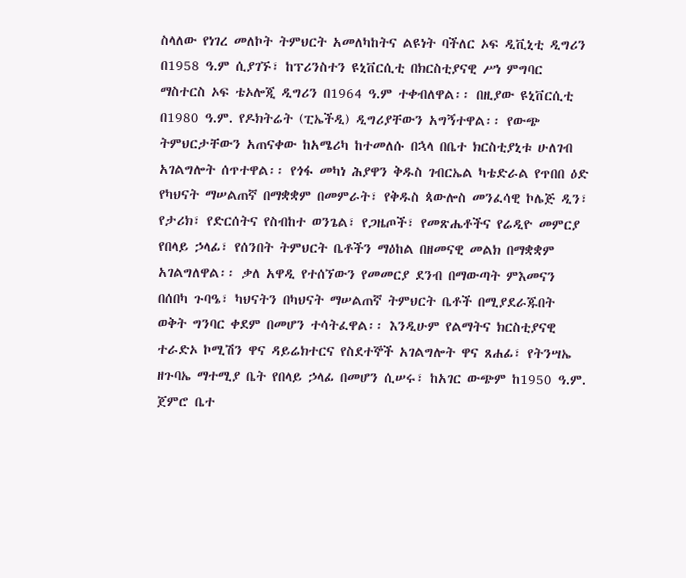ስላለው የነገረ መለኮት ትምህርት አመለካከትና ልዩነት ባችለር ኦፍ ዲቪኒቲ ዲግሪን በ1958 ዓ.ም ሲያገኙ፣ ከፕሪንስተን ዩኒቨርሲቲ በክርስቲያናዊ ሥነ ምግባር ማስተርስ ኦፍ ቴኦሎጂ ዲግሪን በ1964 ዓ.ም ተቀብለዋል፡፡ በዚያው ዩኒቨርሲቲ በ1980 ዓ.ም. የዶክትሬት (ፒኤችዲ) ዲግሪያቸውን አግኝተዋል፡፡ የውጭ ትምህርታቸውን አጠናቀው ከአሜሪካ ከተመለሱ በኋላ በቤተ ክርስቲያኒቱ ሁለገብ አገልግሎት ሰጥተዋል፡፡ የጎፋ መካነ ሕያዋን ቅዱስ ገብርኤል ካቴድራል የጥበበ ዕድ የካህናት ማሠልጠኛ በማቋቋም በመምራት፣ የቅዱስ ጳውሎስ መንፈሳዊ ኮሌጅ ዲን፣ የታሪክ፣ የድርሰትና የስብከተ ወንጌል፣ የጋዜጦች፣ የመጽሔቶችና የሬዲዮ መምርያ የበላይ ኃላፊ፣ የሰንበት ትምህርት ቤቶችን ማዕከል በዘመናዊ መልክ በማቋቋም አገልግለዋል፡፡ ቃለ አዋዲ የተሰኘውን የመመርያ ደንብ በማውጣት ምእመናን በሰበካ ጉባዔ፣ ካህናትን በካህናት ማሠልጠኛ ትምህርት ቤቶች በሚያደራጁበት ወቅት ግንባር ቀደም በመሆን ተሳትፈዋል፡፡ እንዲሁም የልማትና ክርስቲያናዊ ተራድኦ ኮሚሽን ዋና ዳይሬክተርና የስደተኞች አገልግሎት ዋና ጸሐፊ፣ የትንሣኤ ዘጉባኤ ማተሚያ ቤት የበላይ ኃላፊ በመሆን ሲሠሩ፣ ከአገር ውጭም ከ1950 ዓ.ም. ጀምሮ ቤተ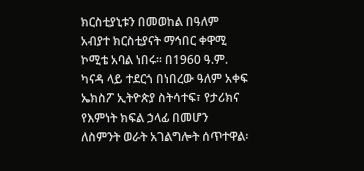ክርስቲያኒቱን በመወከል በዓለም አብያተ ክርስቲያናት ማኅበር ቀዋሚ ኮሚቴ አባል ነበሩ፡፡ በ1960 ዓ.ም. ካናዳ ላይ ተደርጎ በነበረው ዓለም አቀፍ ኤክስፖ ኢትዮጵያ ስትሳተፍ፣ የታሪክና የእምነት ክፍል ኃላፊ በመሆን ለስምንት ወራት አገልግሎት ሰጥተዋል፡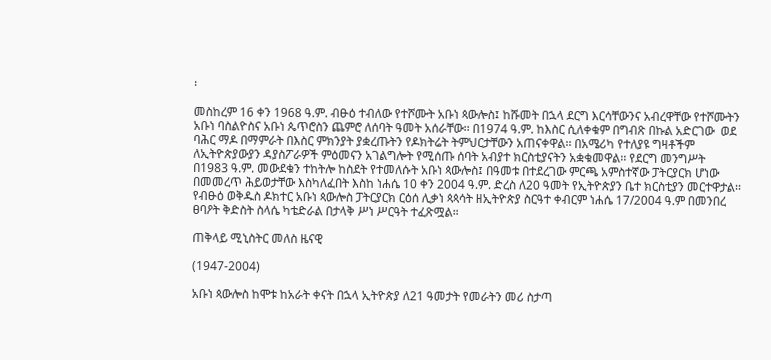፡

መስከረም 16 ቀን 1968 ዓ.ም. ብፁዕ ተብለው የተሾሙት አቡነ ጳውሎስ፤ ከሹመት በኋላ ደርግ እርሳቸውንና አብረዋቸው የተሾሙትን አቡነ ባስልዮስና አቡነ ጴጥሮስን ጨምሮ ለሰባት ዓመት አሰራቸው፡፡ በ1974 ዓ.ም. ከእስር ሲለቀቁም በግብጽ በኩል አድርገው  ወደ ባሕር ማዶ በማምራት በእስር ምክንያት ያቋረጡትን የዶክትሬት ትምህርታቸውን አጠናቀዋል፡፡ በአሜሪካ የተለያዩ ግዛቶችም ለኢትዮጵያውያን ዳያስፖራዎች ምዕመናን አገልግሎት የሚሰጡ ሰባት አብያተ ክርስቲያናትን አቋቁመዋል፡፡ የደርግ መንግሥት በ1983 ዓ.ም. መውደቁን ተከትሎ ከስደት የተመለሱት አቡነ ጳውሎስ፤ በዓመቱ በተደረገው ምርጫ አምስተኛው ፓትርያርክ ሆነው በመመረጥ ሕይወታቸው እስካለፈበት እስከ ነሐሴ 10 ቀን 2004 ዓ.ም. ድረስ ለ20 ዓመት የኢትዮጵያን ቤተ ክርስቲያን መርተዋታል፡፡ የብፁዕ ወቅዱስ ዶክተር አቡነ ጳውሎስ ፓትርያርክ ርዕሰ ሊቃነ ጳጳሳት ዘኢትዮጵያ ስርዓተ ቀብርም ነሐሴ 17/2004 ዓ.ም በመንበረ ፀባዖት ቅድስት ስላሴ ካቴድራል በታላቅ ሥነ ሥርዓት ተፈጽሟል።

ጠቅላይ ሚኒስትር መለስ ዜናዊ

(1947-2004)

አቡነ ጳውሎስ ከሞቱ ከአራት ቀናት በኋላ ኢትዮጵያ ለ21 ዓመታት የመራትን መሪ ስታጣ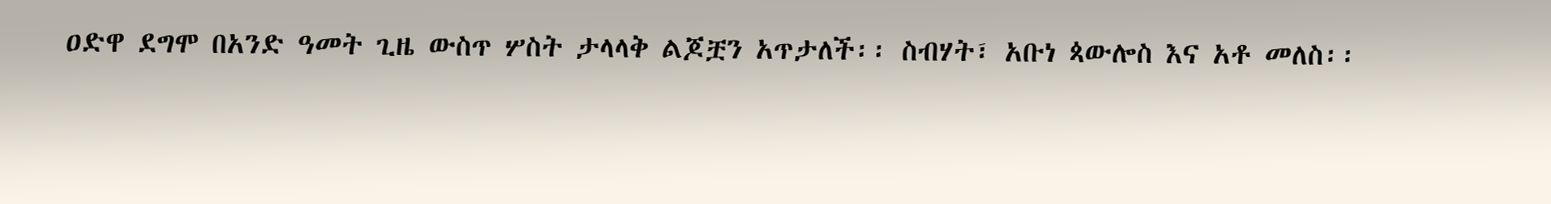ዐድዋ ደግሞ በአንድ ዓመት ጊዜ ውስጥ ሦስት ታላላቅ ልጆቿን አጥታለች፡፡ ስብሃት፣ አቡነ ጳውሎስ እና አቶ መለስ፡፡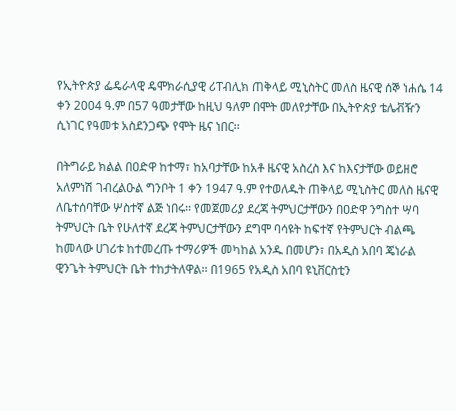የኢትዮጵያ ፌዴራላዊ ዴሞክራሲያዊ ሪፐብሊክ ጠቅላይ ሚኒስትር መለስ ዜናዊ ሰኞ ነሐሴ 14 ቀን 2004 ዓ.ም በ57 ዓመታቸው ከዚህ ዓለም በሞት መለየታቸው በኢትዮጵያ ቴሌቭዥን ሲነገር የዓመቱ አስደንጋጭ የሞት ዜና ነበር፡፡

በትግራይ ክልል በዐድዋ ከተማ፣ ከአባታቸው ከአቶ ዜናዊ አስረስ እና ከእናታቸው ወይዘሮ አለምነሽ ገብረልዑል ግንቦት 1 ቀን 1947 ዓ.ም የተወለዱት ጠቅላይ ሚኒስትር መለስ ዜናዊ ለቤተሰባቸው ሦስተኛ ልጅ ነበሩ፡፡ የመጀመሪያ ደረጃ ትምህርታቸውን በዐድዋ ንግስተ ሣባ ትምህርት ቤት የሁለተኛ ደረጃ ትምህርታቸውን ደግሞ ባሳዩት ከፍተኛ የትምህርት ብልጫ ከመላው ሀገሪቱ ከተመረጡ ተማሪዎች መካከል አንዱ በመሆን፣ በአዲስ አበባ ጄነራል ዊንጌት ትምህርት ቤት ተከታትለዋል፡፡ በ1965 የአዲስ አበባ ዩኒቨርስቲን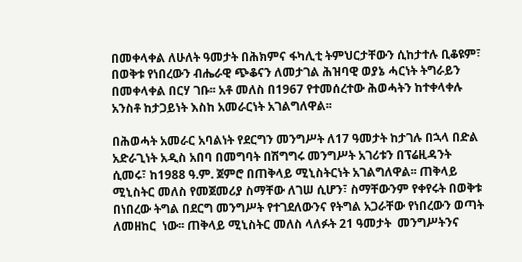በመቀላቀል ለሁለት ዓመታት በሕክምና ፋካሊቲ ትምህርታቸውን ሲከታተሉ ቢቆዩም፣ በወቅቱ የነበረውን ብሔራዊ ጭቆናን ለመታገል ሕዝባዊ ወያኔ ሓርነት ትግራይን በመቀላቀል በርሃ ገቡ፡፡ አቶ መለስ በ1967 የተመሰረተው ሕወሓትን ከተቀላቀሉ አንስቶ ከታጋይነት እስከ አመራርነት አገልግለዋል፡፡

በሕወሓት አመራር አባልነት የደርግን መንግሥት ለ17 ዓመታት ከታገሉ በኋላ በድል አድራጊነት አዲስ አበባ በመግባት በሽግግሩ መንግሥት አገሪቱን በፕሬዚዳንት ሲመሩ፣ ከ1988 ዓ.ም. ጀምሮ በጠቅላይ ሚኒስትርነት አገልግለዋል፡፡ ጠቅላይ ሚኒስትር መለስ የመጀመሪያ ስማቸው ለገሠ ሲሆን፣ ስማቸውንም የቀየሩት በወቅቱ በነበረው ትግል በደርግ መንግሥት የተገደለውንና የትግል አጋራቸው የነበረውን ወጣት ለመዘከር  ነው፡፡ ጠቅላይ ሚኒስትር መለስ ላለፉት 21 ዓመታት  መንግሥትንና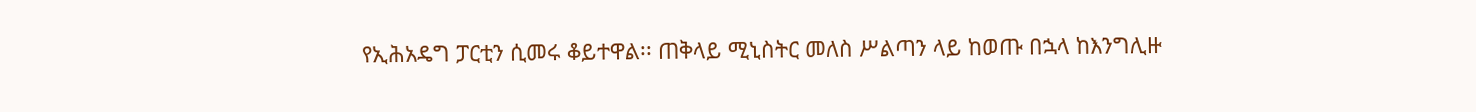የኢሕአዴግ ፓርቲን ሲመሩ ቆይተዋል፡፡ ጠቅላይ ሚኒስትር መለስ ሥልጣን ላይ ከወጡ በኋላ ከእንግሊዙ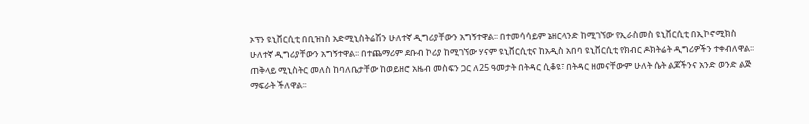ኦፕን ዩኒቨርሲቲ በቢዝነስ አድሚኒስትሬሽን ሁለተኛ ዲግሪያቸውን አግኝተዋል፡፡ በተመሳሳይም ኔዘርላንድ ከሚገኘው የኢራስመስ ዩኒቨርሲቲ በኢኮኖሚክስ ሁለተኛ ዲግሪያቸውን አግኝተዋል፡፡ በተጨማሪም ደቡብ ኮሪያ ከሚገኘው ሃናም ዩኒቨርሲቲና ከአዲስ አበባ ዩኒቨርሲቲ የክብር ዶክትሬት ዲግሪዎችን ተቀብለዋል፡፡ ጠቅላይ ሚኒስትር መለስ ከባለቤታቸው ከወይዘሮ አዜብ መስፍን ጋር ለ25 ዓመታት በትዳር ሲቆዩ፣ በትዳር ዘመናቸውም ሁለት ሴት ልጆችንና አንድ ወንድ ልጅ ማፍራት ችለዋል፡፡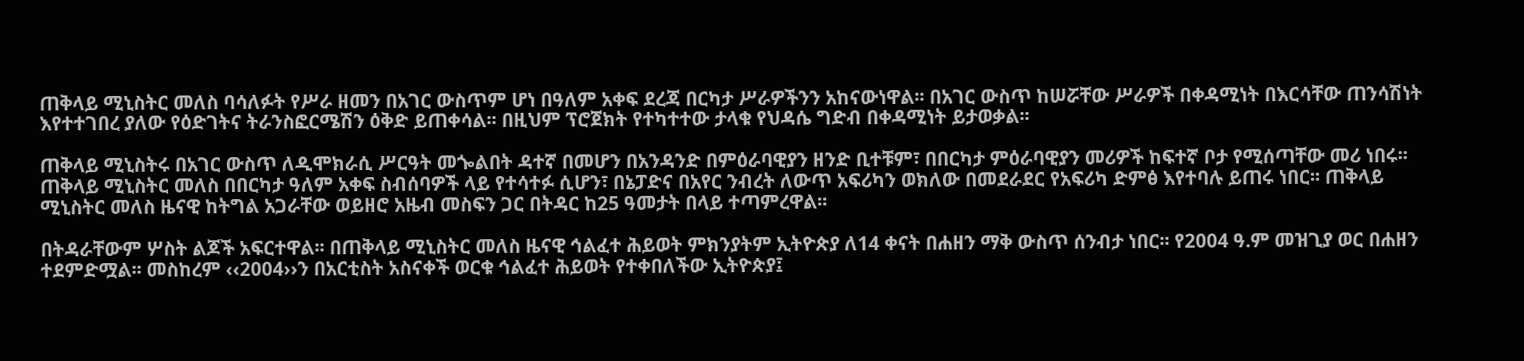ጠቅላይ ሚኒስትር መለስ ባሳለፉት የሥራ ዘመን በአገር ውስጥም ሆነ በዓለም አቀፍ ደረጃ በርካታ ሥራዎችንን አከናውነዋል፡፡ በአገር ውስጥ ከሠሯቸው ሥራዎች በቀዳሚነት በእርሳቸው ጠንሳሽነት እየተተገበረ ያለው የዕድገትና ትራንስፎርሜሽን ዕቅድ ይጠቀሳል፡፡ በዚህም ፕሮጀክት የተካተተው ታላቁ የህዳሴ ግድብ በቀዳሚነት ይታወቃል፡፡

ጠቅላይ ሚኒስትሩ በአገር ውስጥ ለዲሞክራሲ ሥርዓት መጐልበት ዳተኛ በመሆን በአንዳንድ በምዕራባዊያን ዘንድ ቢተቹም፣ በበርካታ ምዕራባዊያን መሪዎች ከፍተኛ ቦታ የሚሰጣቸው መሪ ነበሩ፡፡ ጠቅላይ ሚኒስትር መለስ በበርካታ ዓለም አቀፍ ስብሰባዎች ላይ የተሳተፉ ሲሆን፣ በኔፓድና በአየር ንብረት ለውጥ አፍሪካን ወክለው በመደራደር የአፍሪካ ድምፅ እየተባሉ ይጠሩ ነበር፡፡ ጠቅላይ ሚኒስትር መለስ ዜናዊ ከትግል አጋራቸው ወይዘሮ አዜብ መስፍን ጋር በትዳር ከ25 ዓመታት በላይ ተጣምረዋል፡፡

በትዳራቸውም ሦስት ልጆች አፍርተዋል፡፡ በጠቅላይ ሚኒስትር መለስ ዜናዊ ኅልፈተ ሕይወት ምክንያትም ኢትዮጵያ ለ14 ቀናት በሐዘን ማቅ ውስጥ ሰንብታ ነበር፡፡ የ2004 ዓ.ም መዝጊያ ወር በሐዘን ተደምድሟል፡፡ መስከረም ‹‹2004››ን በአርቲስት አስናቀች ወርቁ ኅልፈተ ሕይወት የተቀበለችው ኢትዮጵያ፤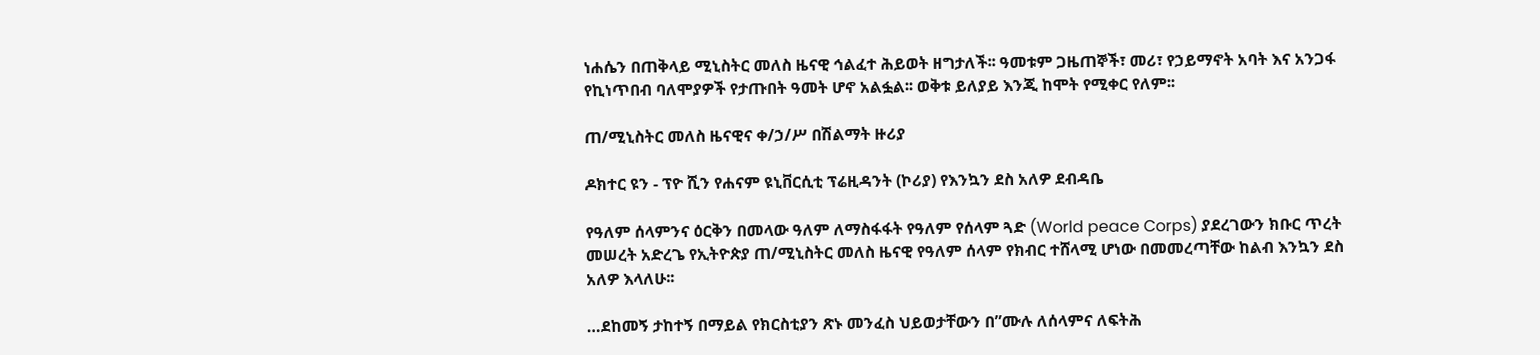ነሐሴን በጠቅላይ ሚኒስትር መለስ ዜናዊ ኅልፈተ ሕይወት ዘግታለች፡፡ ዓመቱም ጋዜጠኞች፣ መሪ፣ የኃይማኖት አባት እና አንጋፋ የኪነጥበብ ባለሞያዎች የታጡበት ዓመት ሆኖ አልፏል፡፡ ወቅቱ ይለያይ እንጂ ከሞት የሚቀር የለም፡፡

ጠ/ሚኒስትር መለስ ዜናዊና ቀ/ኃ/ሥ በሽልማት ዙሪያ

ዶክተር ዩን - ፕዮ ሺን የሐናም ዩኒቨርሲቲ ፕሬዚዳንት (ኮሪያ) የእንኳን ደስ አለዎ ደብዳቤ

የዓለም ሰላምንና ዕርቅን በመላው ዓለም ለማስፋፋት የዓለም የሰላም ጓድ (World peace Corps) ያደረገውን ክቡር ጥረት መሠረት አድረጌ የኢትዮጵያ ጠ/ሚኒስትር መለስ ዜናዊ የዓለም ሰላም የክብር ተሸላሚ ሆነው በመመረጣቸው ከልብ እንኳን ደስ አለዎ እላለሁ፡፡

…ደከመኝ ታከተኝ በማይል የክርስቲያን ጽኑ መንፈስ ህይወታቸውን በ”ሙሉ ለሰላምና ለፍትሕ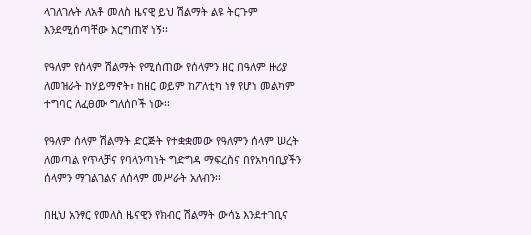ላገለገሉት ለአቶ መለስ ዜናዊ ይህ ሽልማት ልዩ ትርጉም እንደሚሰጣቸው እርግጠኛ ነኝ፡፡

የዓለም የሰላም ሽልማት የሚሰጠው የሰላምን ዘር በዓለም ዙሪያ ለመዝራት ከሃይማኖት፣ ከዘር ወይም ከፖለቲካ ነፃ የሆነ መልካም ተግባር ለፈፀሙ ግለሰቦች ነው፡፡

የዓለም ሰላም ሽልማት ድርጅት የተቋቋመው የዓለምን ሰላም ሠረት ለመጣል የጥላቻና የባላንጣነት ግድግዳ ማፍረስና በየአካባቢያችን ሰላምን ማገልገልና ለሰላም መሥራት አለብን፡፡

በዚህ አንፃር የመለስ ዜናዊን የክብር ሽልማት ውሳኔ እንደተገቢና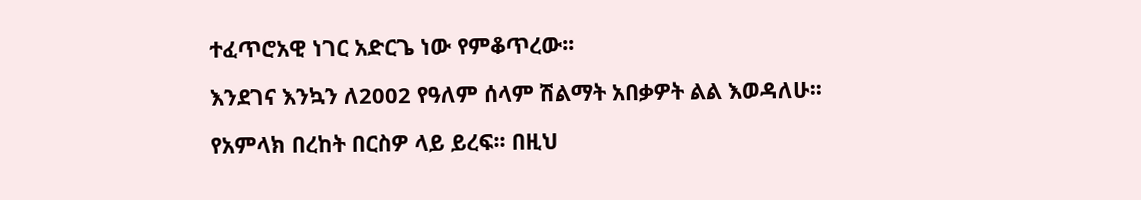ተፈጥሮአዊ ነገር አድርጌ ነው የምቆጥረው፡፡

እንደገና እንኳን ለ2002 የዓለም ሰላም ሽልማት አበቃዎት ልል እወዳለሁ፡፡

የአምላክ በረከት በርስዎ ላይ ይረፍ፡፡ በዚህ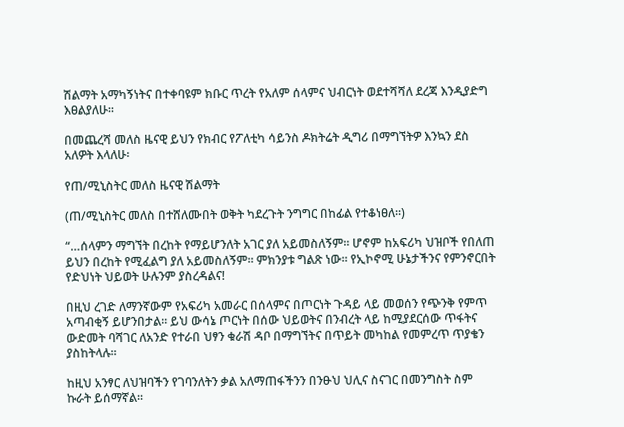ሽልማት አማካኝነትና በተቀባዩም ክቡር ጥረት የአለም ሰላምና ህብርነት ወደተሻሻለ ደረጃ እንዲያድግ እፀልያለሁ፡፡

በመጨረሻ መለስ ዜናዊ ይህን የክብር የፖለቲካ ሳይንስ ዶክትሬት ዲግሪ በማግኘትዎ እንኳን ደስ አለዎት እላለሁ፡

የጠ/ሚኒስትር መለስ ዜናዊ ሽልማት

(ጠ/ሚኒስትር መለስ በተሸለሙበት ወቅት ካደረጉት ንግግር በከፊል የተቆነፀለ፡፡)

“…ሰላምን ማግኘት በረከት የማይሆንለት አገር ያለ አይመስለኝም፡፡ ሆኖም ከአፍሪካ ህዝቦች የበለጠ ይህን በረከት የሚፈልግ ያለ አይመስለኝም፡፡ ምክንያቱ ግልጽ ነው፡፡ የኢኮኖሚ ሁኔታችንና የምንኖርበት የድህነት ህይወት ሁሉንም ያስረዳልና!

በዚህ ረገድ ለማንኛውም የአፍሪካ አመራር በሰላምና በጦርነት ጉዳይ ላይ መወሰን የጭንቅ የምጥ አጣብቂኝ ይሆንበታል፡፡ ይህ ውሳኔ ጦርነት በሰው ህይወትና በንብረት ላይ ከሚያደርሰው ጥፋትና ውድመት ባሻገር ለአንድ የተራበ ህፃን ቁራሽ ዳቦ በማግኘትና በጥይት መካከል የመምረጥ ጥያቄን ያስከትላሉ፡፡

ከዚህ አንፃር ለህዝባችን የገባንለትን ቃል አለማጠፋችንን በንፁህ ህሊና ስናገር በመንግስት ስም ኩራት ይሰማኛል፡፡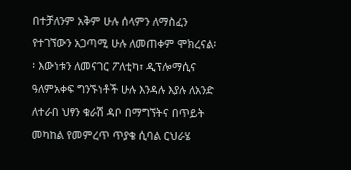በተቻለንም አቅም ሁሉ ሰላምን ለማስፈን የተገኘውን አጋጣሚ ሁሉ ለመጠቀም ሞክረናል፡፡ እውነቱን ለመናገር ፖለቲካ፣ ዲፕሎማሲና ዓለምአቀፍ ግንኙነቶች ሁሉ እንዳሉ እያሉ ለአንድ ለተራበ ህፃን ቁራሽ ዳቦ በማግኘትና በጥይት መካከል የመምረጥ ጥያቄ ሲባል ርህራሄ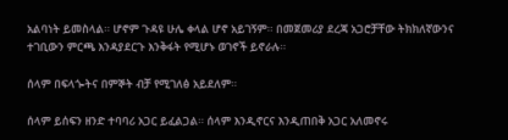አልባነት ይመስላል፡፡ ሆኖም ጉዳዩ ሁሌ ቀላል ሆኖ አይገኝም፡፡ በመጀመሪያ ደረጃ አጋሮቻቸው ትክክለኛውንና ተገቢውን ምርጫ እንዳያደርጉ እንቅፋት የሚሆኑ ወገኖች ይኖራሉ፡፡

ሰላም በፍላጐትና በምኞት ብቻ የሚገለፅ አይደለም፡፡

ሰላም ይሰፍን ዘንድ ተባባሪ አጋር ይፈልጋል፡፡ ሰላም እንዲኖርና እንዲጠበቅ አጋር አለመኖሩ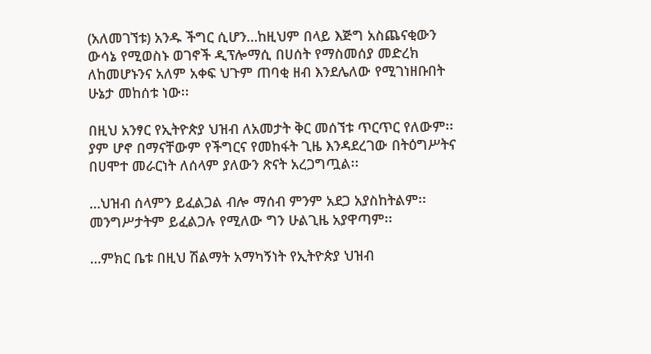(አለመገኘቱ) አንዱ ችግር ሲሆን…ከዚህም በላይ እጅግ አስጨናቂውን ውሳኔ የሚወስኑ ወገኖች ዲፕሎማሲ በሀሰት የማስመሰያ መድረክ ለከመሆኑንና አለም አቀፍ ህጉም ጠባቂ ዘብ እንደሌለው የሚገነዘቡበት ሁኔታ መከሰቱ ነው፡፡

በዚህ አንፃር የኢትዮጵያ ህዝብ ለአመታት ቅር መሰኘቱ ጥርጥር የለውም፡፡ ያም ሆኖ በማናቸውም የችግርና የመከፋት ጊዜ እንዳደረገው በትዕግሥትና በሀሞተ መራርነት ለሰላም ያለውን ጽናት አረጋግጧል፡፡

…ህዝብ ሰላምን ይፈልጋል ብሎ ማሰብ ምንም አደጋ አያስከትልም፡፡ መንግሥታትም ይፈልጋሉ የሚለው ግን ሁልጊዜ አያዋጣም፡፡

…ምክር ቤቱ በዚህ ሽልማት አማካኝነት የኢትዮጵያ ህዝብ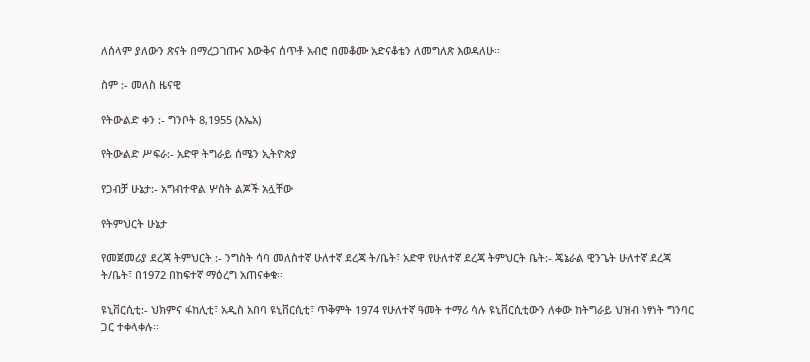ለሰላም ያለውን ጽናት በማረጋገጡና እውቅና ሰጥቶ አብሮ በመቆሙ አድናቆቴን ለመግለጽ እወዳለሁ፡፡

ስም :- መለስ ዜናዊ

የትውልድ ቀን :- ግንቦት 8,1955 (እኤአ)

የትውልድ ሥፍራ:- አድዋ ትግራይ ሰሜን ኢትዮጵያ

የጋብቻ ሁኔታ:- አግብተዋል ሦስት ልጆች አሏቸው

የትምህርት ሁኔታ

የመጀመሪያ ደረጃ ትምህርት :- ንግስት ሳባ መለስተኛ ሁለተኛ ደረጃ ት/ቤት፣ አድዋ የሁለተኛ ደረጃ ትምህርት ቤት:- ጄኔራል ዊንጌት ሁለተኛ ደረጃ ት/ቤት፣ በ1972 በከፍተኛ ማዕረግ አጠናቀቁ፡፡

ዩኒቨርሲቲ:- ህክምና ፋከሊቲ፣ አዲስ አበባ ዩኒቨርሲቲ፣ ጥቅምት 1974 የሁለተኛ ዓመት ተማሪ ሳሉ ዩኒቨርሲቲውን ለቀው ከትግራይ ህዝብ ነፃነት ግንባር ጋር ተቀላቀሉ፡፡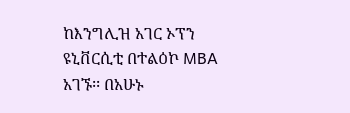ከእንግሊዝ አገር ኦፕን ዩኒቨርሲቲ በተልዕኮ MBA አገኙ፡፡ በአሁኑ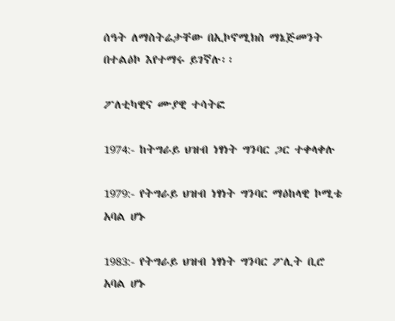ሰዓት ለማስትሬታቸው በኢኮኖሚክስ ማኔጅመንት በተልዕኮ እየተማሩ ይገኛሉ፡፡

ፖለቲካዊና ሙያዊ ተሳትፎ

1974:- ከትግራይ ህዝብ ነፃነት ግንባር ጋር ተቀላቀሉ

1979:- የትግራይ ህዝብ ነፃነት ግንባር ማዕከላዊ ኮሚቴ አባል ሆኑ

1983:- የትግራይ ህዝብ ነፃነት ግንባር ፖሊት ቢሮ አባል ሆኑ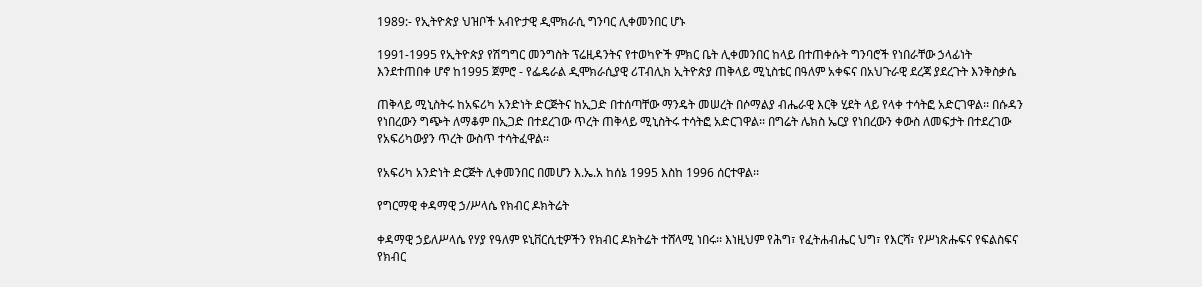1989:- የኢትዮጵያ ህዝቦች አብዮታዊ ዲሞክራሲ ግንባር ሊቀመንበር ሆኑ

1991-1995 የኢትዮጵያ የሽግግር መንግስት ፕሬዚዳንትና የተወካዮች ምክር ቤት ሊቀመንበር ከላይ በተጠቀሱት ግንባሮች የነበራቸው ኃላፊነት እንደተጠበቀ ሆኖ ከ1995 ጀምሮ - የፌዴራል ዲሞክራሲያዊ ሪፐብሊክ ኢትዮጵያ ጠቅላይ ሚኒስቴር በዓለም አቀፍና በአህጉራዊ ደረጃ ያደረጉት እንቅስቃሴ

ጠቅላይ ሚኒስትሩ ከአፍሪካ አንድነት ድርጅትና ከኢጋድ በተሰጣቸው ማንዴት መሠረት በሶማልያ ብሔራዊ እርቅ ሂደት ላይ የላቀ ተሳትፎ አድርገዋል፡፡ በሱዳን የነበረውን ግጭት ለማቆም በኢጋድ በተደረገው ጥረት ጠቅላይ ሚኒስትሩ ተሳትፎ አድርገዋል፡፡ በግሬት ሌክስ ኤርያ የነበረውን ቀውስ ለመፍታት በተደረገው የአፍሪካውያን ጥረት ውስጥ ተሳትፈዋል፡፡

የአፍሪካ አንድነት ድርጅት ሊቀመንበር በመሆን እ.ኤ.አ ከሰኔ 1995 እስከ 1996 ሰርተዋል፡፡

የግርማዊ ቀዳማዊ ኃ/ሥላሴ የክብር ዶክትሬት

ቀዳማዊ ኃይለሥላሴ የሃያ የዓለም ዩኒቨርሲቲዎችን የክብር ዶክትሬት ተሸላሚ ነበሩ፡፡ እነዚህም የሕግ፣ የፈትሐብሔር ህግ፣ የእርሻ፣ የሥነጽሑፍና የፍልስፍና የክብር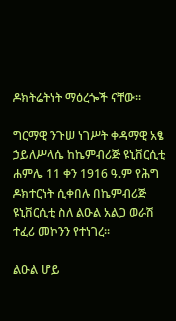ዶክትሬትነት ማዕረጐች ናቸው፡፡

ግርማዊ ንጉሠ ነገሥት ቀዳማዊ አፄ ኃይለሥላሴ ከኬምብሪጅ ዩኒቨርሲቲ ሐምሌ 11 ቀን 1916 ዓ.ም የሕግ ዶክተርነት ሲቀበሉ በኬምብሪጅ ዩኒቨርሲቲ ስለ ልዑል አልጋ ወራሽ ተፈሪ መኮንን የተነገረ፡፡

ልዑል ሆይ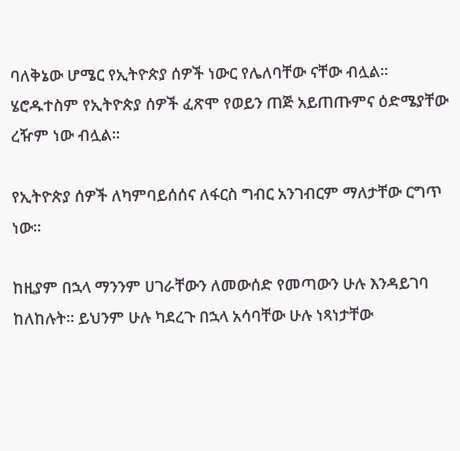ባለቅኔው ሆሜር የኢትዮጵያ ሰዎች ነውር የሌለባቸው ናቸው ብሏል፡፡ ሄሮዱተስም የኢትዮጵያ ሰዎች ፈጽሞ የወይን ጠጅ አይጠጡምና ዕድሜያቸው ረዥም ነው ብሏል፡፡

የኢትዮጵያ ሰዎች ለካምባይሰሰና ለፋርስ ግብር አንገብርም ማለታቸው ርግጥ ነው፡፡

ከዚያም በኋላ ማንንም ሀገራቸውን ለመውሰድ የመጣውን ሁሉ እንዳይገባ ከለከሉት፡፡ ይህንም ሁሉ ካደረጉ በኋላ አሳባቸው ሁሉ ነጻነታቸው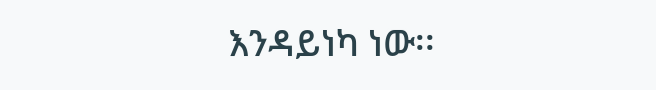እንዳይነካ ነው፡፡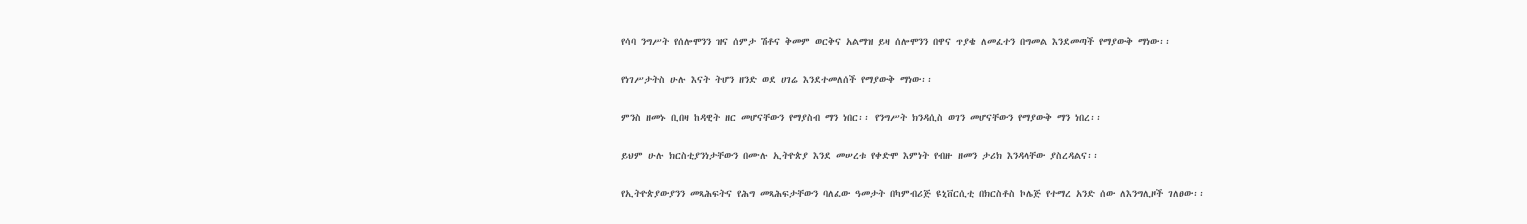የሳባ ንግሥት የሰሎሞንን ዝና ሰምታ ሽቶና ቅመም ወርቅና አልማዝ ይዛ ሰሎሞንን በዋና ጥያቄ ለመፈተን በግመል እንደመጣች የማያውቅ ማነው፡፡

የነገሥታትስ ሁሉ እናት ትሆን ዘንድ ወደ ሀገሬ እንደተመለሰች የማያውቅ ማነው፡፡

ምንስ ዘመኑ ቢበዛ ከዳዊት ዘር መሆናቸውን የማያስብ ማን ነበር፡፡ የንግሥት ክንዳሲስ ወገን መሆናቸውን የማያውቅ ማን ነበረ፡፡

ይህም ሁሉ ክርስቲያንነታቸውን በሙሉ ኢትዮጵያ እንደ መሠረቱ የቀድሞ እምነት የብዙ ዘመን ታሪክ እንዳላቸው ያስረዳልና፡፡

የኢትዮጵያውያንን መጻሕፍትና የሕግ መጻሕፍታቸውን ባለፈው ዓመታት በካምብሪጅ ዩኒቨርሲቲ በክርስቶስ ኮሌጅ የተማረ አንድ ሰው ለእንግሊዞች ገለፀው፡፡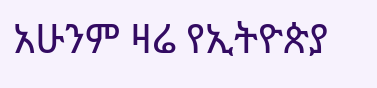አሁንም ዛሬ የኢትዮጵያ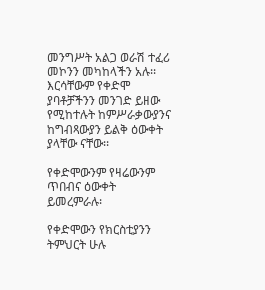መንግሥት አልጋ ወራሽ ተፈሪ መኮንን መካከላችን አሉ፡፡ እርሳቸውም የቀድሞ ያባቶቻችንን መንገድ ይዘው የሚከተሉት ከምሥራቃውያንና ከግብጻውያን ይልቅ ዕውቀት ያላቸው ናቸው፡፡

የቀድሞውንም የዛሬውንም ጥበብና ዕውቀት ይመረምራሉ፡

የቀድሞውን የክርስቲያንን ትምህርት ሁሉ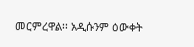መርምረዋል፡፡ አዲሱንም ዕውቀት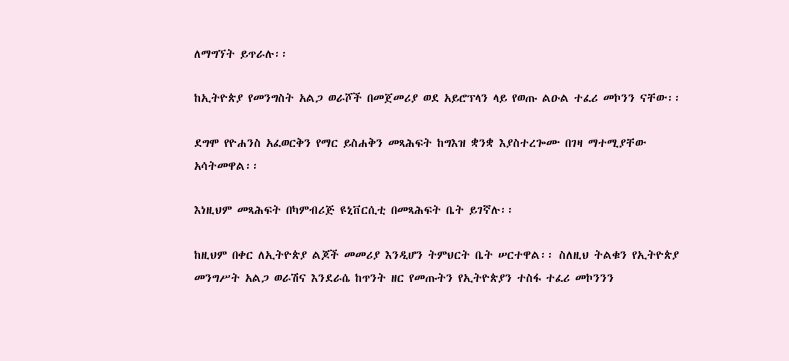ለማግኘት ይጥራሉ፡፡

ከኢትዮጵያ የመንግስት አልጋ ወራሾች በመጀመሪያ ወደ አይሮፕላን ላይ የወጡ ልዑል ተፈሪ መኮንን ናቸው፡፡

ደግሞ የዮሐንስ አፈወርቅን የማር ይስሐቅን መጻሕፍት ከግእዝ ቋንቋ እያስተረጐሙ በገዛ ማተሚያቸው አሳትመዋል፡፡

እነዚህም መጻሕፍት በካምብሪጅ ዩኒቨርሲቲ በመጻሕፍት ቤት ይገኛሉ፡፡

ከዚህም በቀር ለኢትዮጵያ ልጆች መመሪያ እንዲሆን ትምህርት ቤት ሠርተዋል፡፡ ስለዚህ ትልቁን የኢትዮጵያ መንግሥት አልጋ ወራሽና እንደራሴ ከጥንት ዘር የመጡትን የኢትዮጵያን ተስፋ ተፈሪ መኮንንን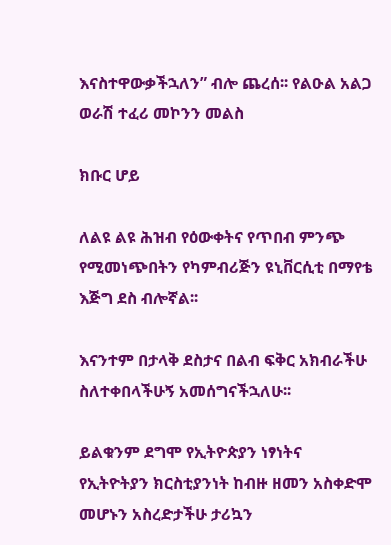እናስተዋውቃችኋለን” ብሎ ጨረሰ፡፡ የልዑል አልጋ ወራሽ ተፈሪ መኮንን መልስ

ክቡር ሆይ

ለልዩ ልዩ ሕዝብ የዕውቀትና የጥበብ ምንጭ የሚመነጭበትን የካምብሪጅን ዩኒቨርሲቲ በማየቴ እጅግ ደስ ብሎኛል፡፡

እናንተም በታላቅ ደስታና በልብ ፍቅር አክብራችሁ ስለተቀበላችሁኝ አመሰግናችኋለሁ፡፡

ይልቁንም ደግሞ የኢትዮጵያን ነፃነትና የኢትዮትያን ክርስቲያንነት ከብዙ ዘመን አስቀድሞ መሆኑን አስረድታችሁ ታሪኳን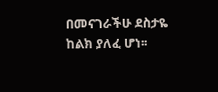በመናገራችሁ ደስታዬ ከልክ ያለፈ ሆነ፡፡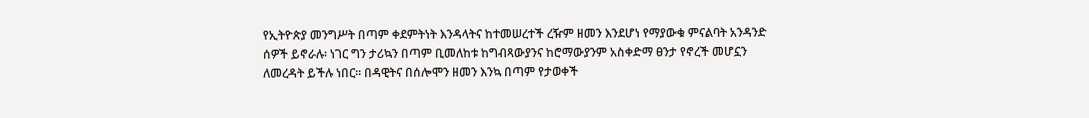የኢትዮጵያ መንግሥት በጣም ቀደምትነት እንዳላትና ከተመሠረተች ረዥም ዘመን እንደሆነ የማያውቁ ምናልባት አንዳንድ ሰዎች ይኖራሉ፡ ነገር ግን ታሪኳን በጣም ቢመለከቱ ከግብጻውያንና ከሮማውያንም አስቀድማ ፀንታ የኖረች መሆኗን ለመረዳት ይችሉ ነበር፡፡ በዳዊትና በሰሎሞን ዘመን እንኳ በጣም የታወቀች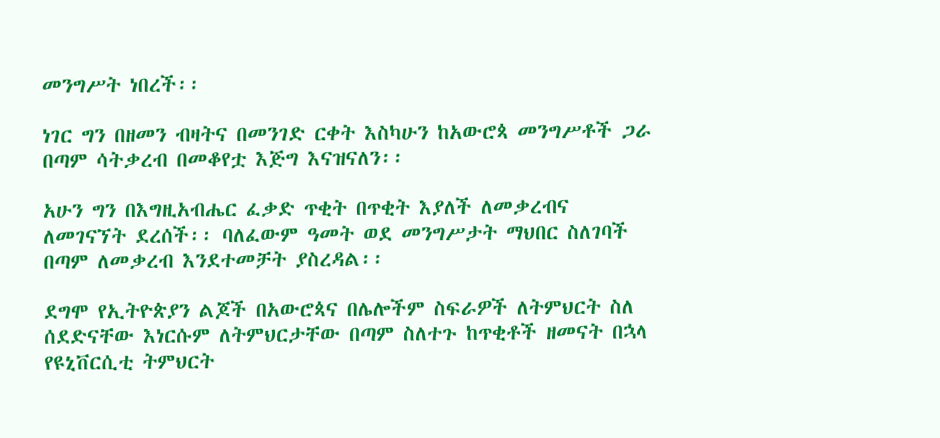መንግሥት ነበረች፡፡

ነገር ግን በዘመን ብዛትና በመንገድ ርቀት እስካሁን ከአውሮጳ መንግሥቶች ጋራ በጣም ሳትቃረብ በመቆየቷ እጅግ እናዝናለን፡፡

አሁን ግን በእግዚአብሔር ፈቃድ ጥቂት በጥቂት እያለች ለመቃረብና ለመገናኘት ደረሰች፡፡ ባለፈውም ዓመት ወደ መንግሥታት ማህበር ስለገባች በጣም ለመቃረብ እንደተመቻት ያስረዳል፡፡

ደግሞ የኢትዮጵያን ልጆች በአውሮጳና በሌሎችም ስፍራዎች ለትምህርት ስለ ሰደድናቸው እነርሱም ለትምህርታቸው በጣም ስለተጉ ከጥቂቶች ዘመናት በኋላ የዩኒቨርሲቲ ትምህርት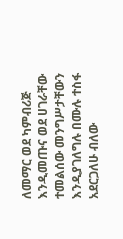ለመማር ወደ ካምብሪጅ እንዲመጡና ወደ ሀገራቸው ተመልሰው መንግሥታቸውን እንዲያገለግሉ በሙሉ ተስፋ አደርጋለሁ ብለው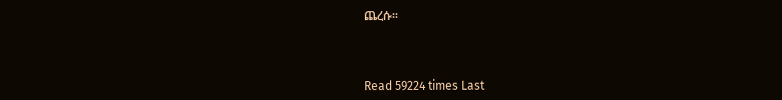ጨረሱ፡፡



Read 59224 times Last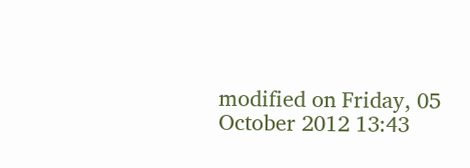modified on Friday, 05 October 2012 13:43